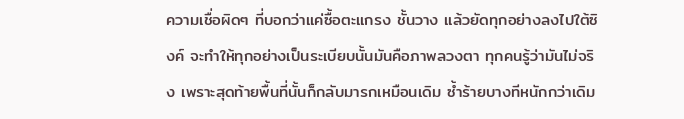ความเชื่อผิดๆ ที่บอกว่าแค่ซื้อตะแกรง ชั้นวาง แล้วยัดทุกอย่างลงไปใต้ซิงค์ จะทำให้ทุกอย่างเป็นระเบียบนั้นมันคือภาพลวงตา ทุกคนรู้ว่ามันไม่จริง เพราะสุดท้ายพื้นที่นั้นก็กลับมารกเหมือนเดิม ซ้ำร้ายบางทีหนักกว่าเดิม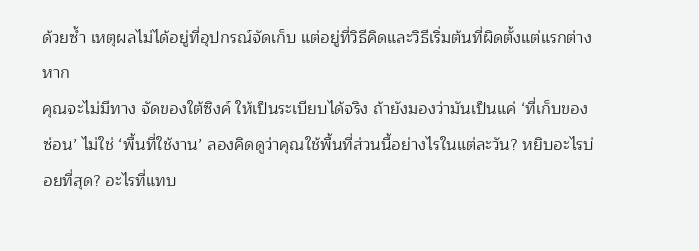ด้วยซ้ำ เหตุผลไม่ได้อยู่ที่อุปกรณ์จัดเก็บ แต่อยู่ที่วิธีคิดและวิธีเริ่มต้นที่ผิดตั้งแต่แรกต่างหาก
คุณจะไม่มีทาง จัดของใต้ซิงค์ ให้เป็นระเบียบได้จริง ถ้ายังมองว่ามันเป็นแค่ ‘ที่เก็บของซ่อน’ ไม่ใช่ ‘พื้นที่ใช้งาน’ ลองคิดดูว่าคุณใช้พื้นที่ส่วนนี้อย่างไรในแต่ละวัน? หยิบอะไรบ่อยที่สุด? อะไรที่แทบ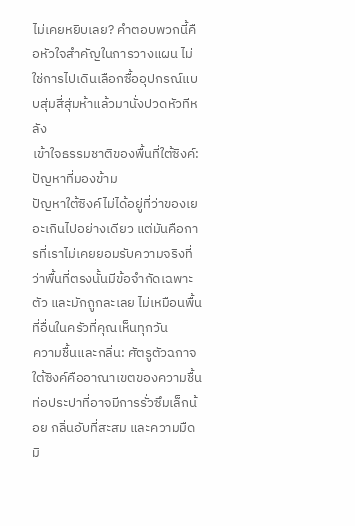ไม่เคยหยิบเลย? คำตอบพวกนี้คือหัวใจสำคัญในการวางแผน ไม่ใช่การไปเดินเลือกซื้ออุปกรณ์แบบสุ่มสี่สุ่มห้าแล้วมานั่งปวดหัวทีหลัง
เข้าใจธรรมชาติของพื้นที่ใต้ซิงค์: ปัญหาที่มองข้าม
ปัญหาใต้ซิงค์ไม่ได้อยู่ที่ว่าของเยอะเกินไปอย่างเดียว แต่มันคือการที่เราไม่เคยยอมรับความจริงที่ว่าพื้นที่ตรงนั้นมีข้อจำกัดเฉพาะตัว และมักถูกละเลย ไม่เหมือนพื้นที่อื่นในครัวที่คุณเห็นทุกวัน
ความชื้นและกลิ่น: ศัตรูตัวฉกาจ
ใต้ซิงค์คืออาณาเขตของความชื้น ท่อประปาที่อาจมีการรั่วซึมเล็กน้อย กลิ่นอับที่สะสม และความมืดมิ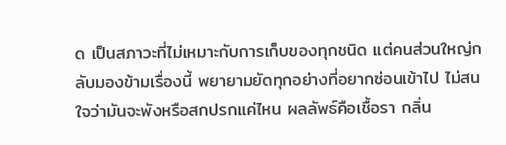ด เป็นสภาวะที่ไม่เหมาะกับการเก็บของทุกชนิด แต่คนส่วนใหญ่กลับมองข้ามเรื่องนี้ พยายามยัดทุกอย่างที่อยากซ่อนเข้าไป ไม่สนใจว่ามันจะพังหรือสกปรกแค่ไหน ผลลัพธ์คือเชื้อรา กลิ่น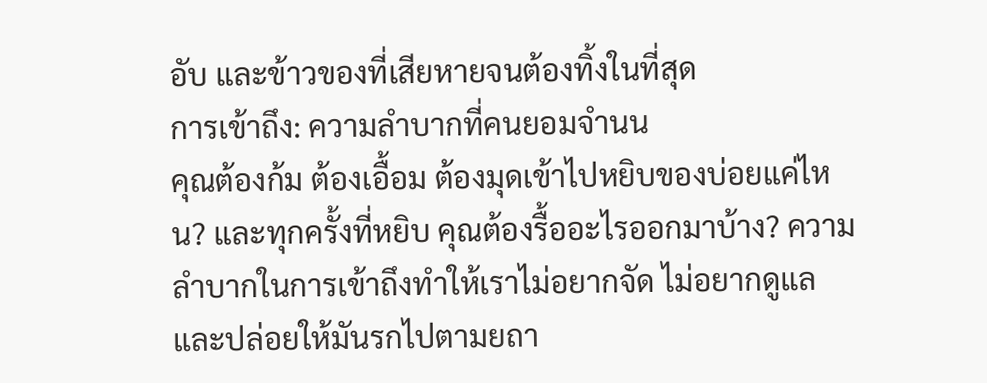อับ และข้าวของที่เสียหายจนต้องทิ้งในที่สุด
การเข้าถึง: ความลำบากที่คนยอมจำนน
คุณต้องก้ม ต้องเอื้อม ต้องมุดเข้าไปหยิบของบ่อยแค่ไหน? และทุกครั้งที่หยิบ คุณต้องรื้ออะไรออกมาบ้าง? ความลำบากในการเข้าถึงทำให้เราไม่อยากจัด ไม่อยากดูแล และปล่อยให้มันรกไปตามยถา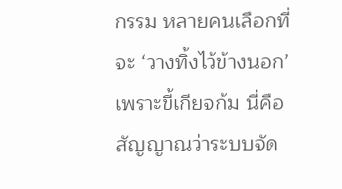กรรม หลายคนเลือกที่จะ ‘วางทิ้งไว้ข้างนอก’ เพราะขี้เกียจก้ม นี่คือสัญญาณว่าระบบจัด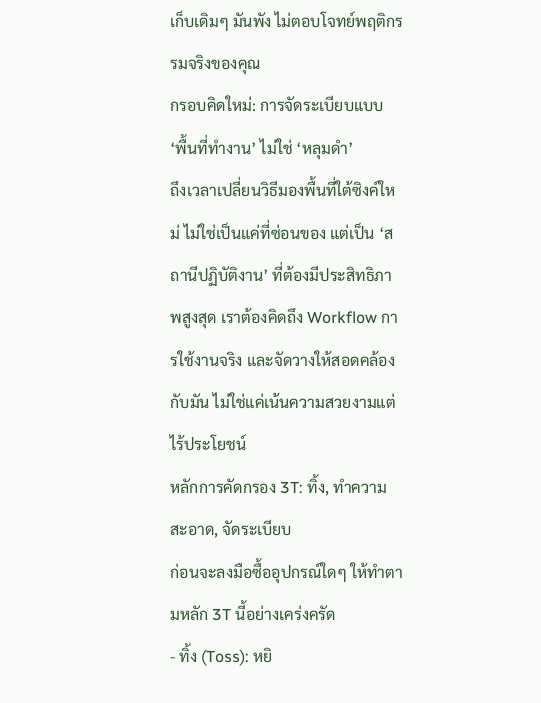เก็บเดิมๆ มันพัง ไม่ตอบโจทย์พฤติกรรมจริงของคุณ
กรอบคิดใหม่: การจัดระเบียบแบบ ‘พื้นที่ทำงาน’ ไม่ใช่ ‘หลุมดำ’
ถึงเวลาเปลี่ยนวิธีมองพื้นที่ใต้ซิงค์ใหม่ ไม่ใช่เป็นแค่ที่ซ่อนของ แต่เป็น ‘สถานีปฏิบัติงาน’ ที่ต้องมีประสิทธิภาพสูงสุด เราต้องคิดถึง Workflow การใช้งานจริง และจัดวางให้สอดคล้องกับมัน ไม่ใช่แค่เน้นความสวยงามแต่ไร้ประโยชน์
หลักการคัดกรอง 3T: ทิ้ง, ทำความสะอาด, จัดระเบียบ
ก่อนจะลงมือซื้ออุปกรณ์ใดๆ ให้ทำตามหลัก 3T นี้อย่างเคร่งครัด
- ทิ้ง (Toss): หยิ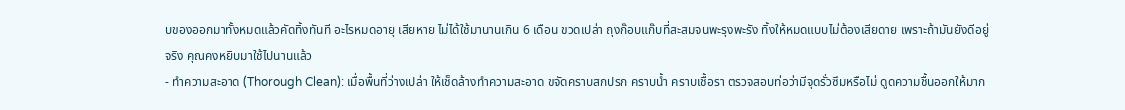บของออกมาทั้งหมดแล้วคัดทิ้งทันที อะไรหมดอายุ เสียหาย ไม่ได้ใช้มานานเกิน 6 เดือน ขวดเปล่า ถุงก๊อบแก๊บที่สะสมจนพะรุงพะรัง ทิ้งให้หมดแบบไม่ต้องเสียดาย เพราะถ้ามันยังดีอยู่จริง คุณคงหยิบมาใช้ไปนานแล้ว
- ทำความสะอาด (Thorough Clean): เมื่อพื้นที่ว่างเปล่า ให้เช็ดล้างทำความสะอาด ขจัดคราบสกปรก คราบน้ำ คราบเชื้อรา ตรวจสอบท่อว่ามีจุดรั่วซึมหรือไม่ ดูดความชื้นออกให้มาก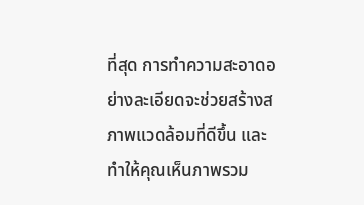ที่สุด การทำความสะอาดอย่างละเอียดจะช่วยสร้างสภาพแวดล้อมที่ดีขึ้น และทำให้คุณเห็นภาพรวม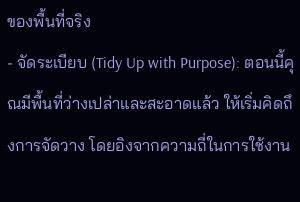ของพื้นที่จริง
- จัดระเบียบ (Tidy Up with Purpose): ตอนนี้คุณมีพื้นที่ว่างเปล่าและสะอาดแล้ว ให้เริ่มคิดถึงการจัดวาง โดยอิงจากความถี่ในการใช้งาน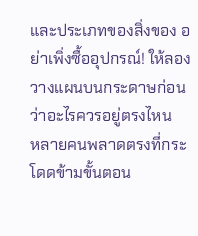และประเภทของสิ่งของ อย่าเพิ่งซื้ออุปกรณ์! ให้ลองวางแผนบนกระดาษก่อนว่าอะไรควรอยู่ตรงไหน
หลายคนพลาดตรงที่กระโดดข้ามขั้นตอน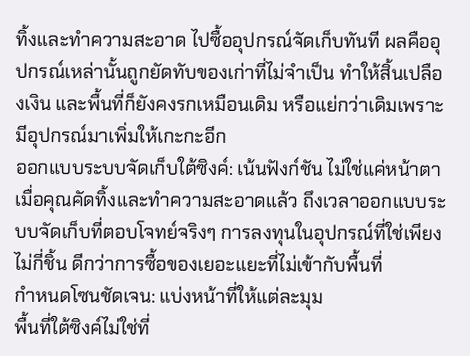ทิ้งและทำความสะอาด ไปซื้ออุปกรณ์จัดเก็บทันที ผลคืออุปกรณ์เหล่านั้นถูกยัดทับของเก่าที่ไม่จำเป็น ทำให้สิ้นเปลืองเงิน และพื้นที่ก็ยังคงรกเหมือนเดิม หรือแย่กว่าเดิมเพราะมีอุปกรณ์มาเพิ่มให้เกะกะอีก
ออกแบบระบบจัดเก็บใต้ซิงค์: เน้นฟังก์ชัน ไม่ใช่แค่หน้าตา
เมื่อคุณคัดทิ้งและทำความสะอาดแล้ว ถึงเวลาออกแบบระบบจัดเก็บที่ตอบโจทย์จริงๆ การลงทุนในอุปกรณ์ที่ใช่เพียงไม่กี่ชิ้น ดีกว่าการซื้อของเยอะแยะที่ไม่เข้ากับพื้นที่
กำหนดโซนชัดเจน: แบ่งหน้าที่ให้แต่ละมุม
พื้นที่ใต้ซิงค์ไม่ใช่ที่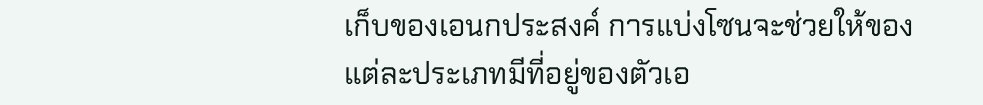เก็บของเอนกประสงค์ การแบ่งโซนจะช่วยให้ของแต่ละประเภทมีที่อยู่ของตัวเอ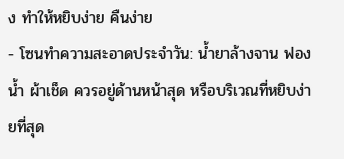ง ทำให้หยิบง่าย คืนง่าย
- โซนทำความสะอาดประจำวัน: น้ำยาล้างจาน ฟองน้ำ ผ้าเช็ด ควรอยู่ด้านหน้าสุด หรือบริเวณที่หยิบง่ายที่สุด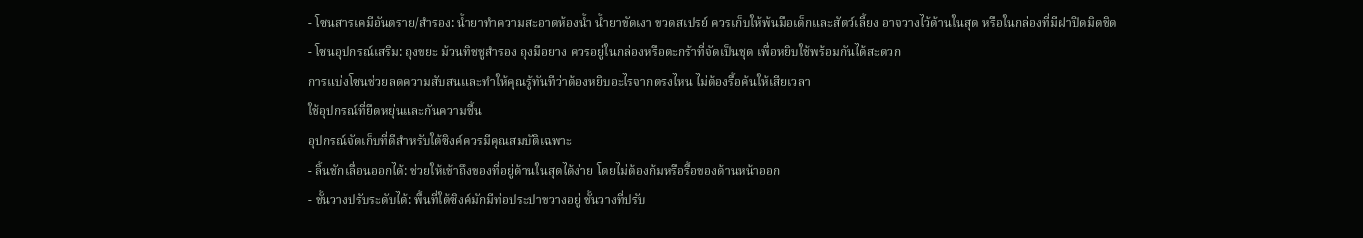- โซนสารเคมีอันตราย/สำรอง: น้ำยาทำความสะอาดห้องน้ำ น้ำยาขัดเงา ขวดสเปรย์ ควรเก็บให้พ้นมือเด็กและสัตว์เลี้ยง อาจวางไว้ด้านในสุด หรือในกล่องที่มีฝาปิดมิดชิด
- โซนอุปกรณ์เสริม: ถุงขยะ ม้วนทิชชูสำรอง ถุงมือยาง ควรอยู่ในกล่องหรือตะกร้าที่จัดเป็นชุด เพื่อหยิบใช้พร้อมกันได้สะดวก
การแบ่งโซนช่วยลดความสับสนและทำให้คุณรู้ทันทีว่าต้องหยิบอะไรจากตรงไหน ไม่ต้องรื้อค้นให้เสียเวลา
ใช้อุปกรณ์ที่ยืดหยุ่นและกันความชื้น
อุปกรณ์จัดเก็บที่ดีสำหรับใต้ซิงค์ควรมีคุณสมบัติเฉพาะ
- ลิ้นชักเลื่อนออกได้: ช่วยให้เข้าถึงของที่อยู่ด้านในสุดได้ง่าย โดยไม่ต้องก้มหรือรื้อของด้านหน้าออก
- ชั้นวางปรับระดับได้: พื้นที่ใต้ซิงค์มักมีท่อประปาขวางอยู่ ชั้นวางที่ปรับ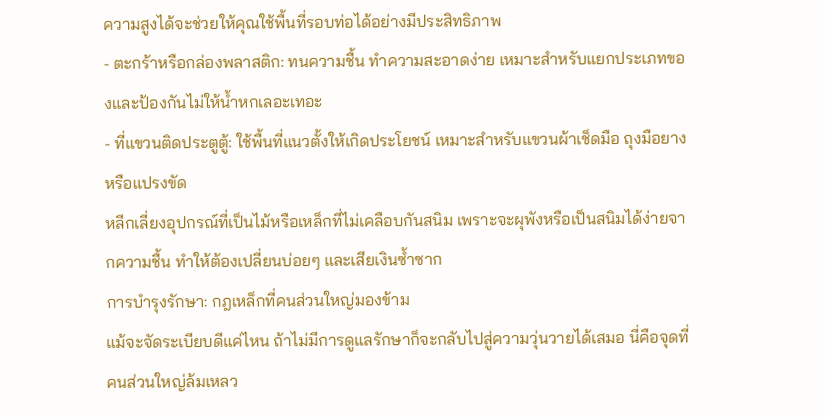ความสูงได้จะช่วยให้คุณใช้พื้นที่รอบท่อได้อย่างมีประสิทธิภาพ
- ตะกร้าหรือกล่องพลาสติก: ทนความชื้น ทำความสะอาดง่าย เหมาะสำหรับแยกประเภทของและป้องกันไม่ให้น้ำหกเลอะเทอะ
- ที่แขวนติดประตูตู้: ใช้พื้นที่แนวตั้งให้เกิดประโยชน์ เหมาะสำหรับแขวนผ้าเช็ดมือ ถุงมือยาง หรือแปรงขัด
หลีกเลี่ยงอุปกรณ์ที่เป็นไม้หรือเหล็กที่ไม่เคลือบกันสนิม เพราะจะผุพังหรือเป็นสนิมได้ง่ายจากความชื้น ทำให้ต้องเปลี่ยนบ่อยๆ และเสียเงินซ้ำซาก
การบำรุงรักษา: กฎเหล็กที่คนส่วนใหญ่มองข้าม
แม้จะจัดระเบียบดีแค่ไหน ถ้าไม่มีการดูแลรักษาก็จะกลับไปสู่ความวุ่นวายได้เสมอ นี่คือจุดที่คนส่วนใหญ่ล้มเหลว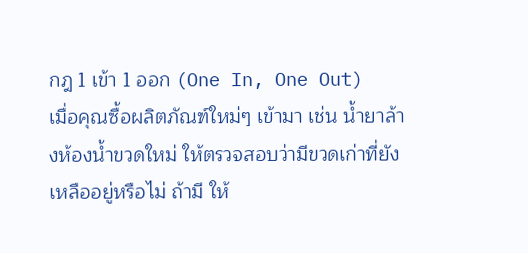กฎ 1 เข้า 1 ออก (One In, One Out)
เมื่อคุณซื้อผลิตภัณฑ์ใหม่ๆ เข้ามา เช่น น้ำยาล้างห้องน้ำขวดใหม่ ให้ตรวจสอบว่ามีขวดเก่าที่ยังเหลืออยู่หรือไม่ ถ้ามี ให้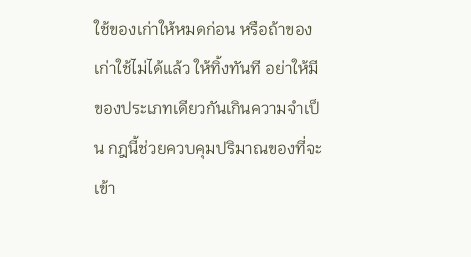ใช้ของเก่าให้หมดก่อน หรือถ้าของเก่าใช้ไม่ได้แล้ว ให้ทิ้งทันที อย่าให้มีของประเภทเดียวกันเกินความจำเป็น กฎนี้ช่วยควบคุมปริมาณของที่จะเข้า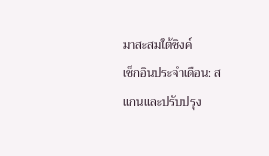มาสะสมใต้ซิงค์
เช็กอินประจำเดือน: สแกนและปรับปรุง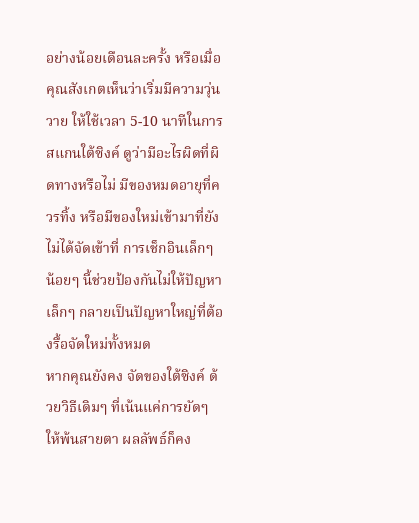อย่างน้อยเดือนละครั้ง หรือเมื่อคุณสังเกตเห็นว่าเริ่มมีความวุ่นวาย ให้ใช้เวลา 5-10 นาทีในการสแกนใต้ซิงค์ ดูว่ามีอะไรผิดที่ผิดทางหรือไม่ มีของหมดอายุที่ควรทิ้ง หรือมีของใหม่เข้ามาที่ยังไม่ได้จัดเข้าที่ การเช็กอินเล็กๆ น้อยๆ นี้ช่วยป้องกันไม่ให้ปัญหาเล็กๆ กลายเป็นปัญหาใหญ่ที่ต้องรื้อจัดใหม่ทั้งหมด
หากคุณยังคง จัดของใต้ซิงค์ ด้วยวิธีเดิมๆ ที่เน้นแค่การยัดๆ ให้พ้นสายตา ผลลัพธ์ก็คง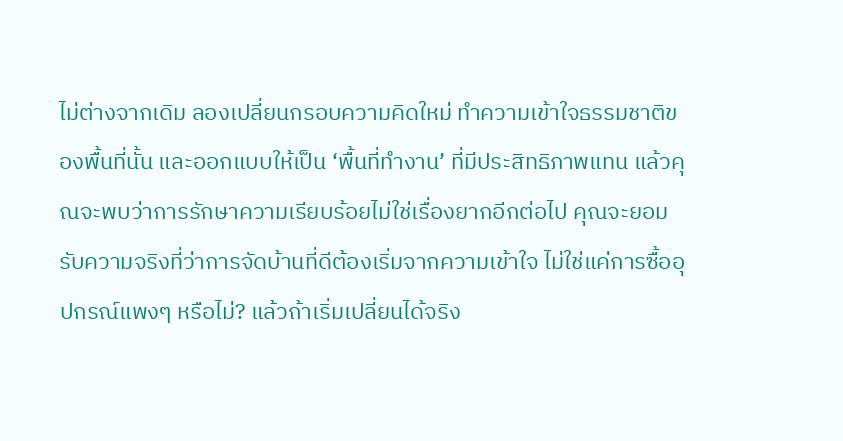ไม่ต่างจากเดิม ลองเปลี่ยนกรอบความคิดใหม่ ทำความเข้าใจธรรมชาติของพื้นที่นั้น และออกแบบให้เป็น ‘พื้นที่ทำงาน’ ที่มีประสิทธิภาพแทน แล้วคุณจะพบว่าการรักษาความเรียบร้อยไม่ใช่เรื่องยากอีกต่อไป คุณจะยอมรับความจริงที่ว่าการจัดบ้านที่ดีต้องเริ่มจากความเข้าใจ ไม่ใช่แค่การซื้ออุปกรณ์แพงๆ หรือไม่? แล้วถ้าเริ่มเปลี่ยนได้จริง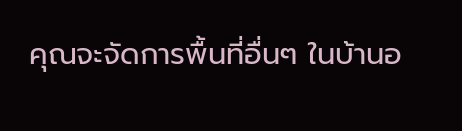คุณจะจัดการพื้นที่อื่นๆ ในบ้านอ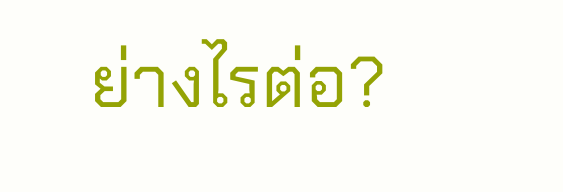ย่างไรต่อ?